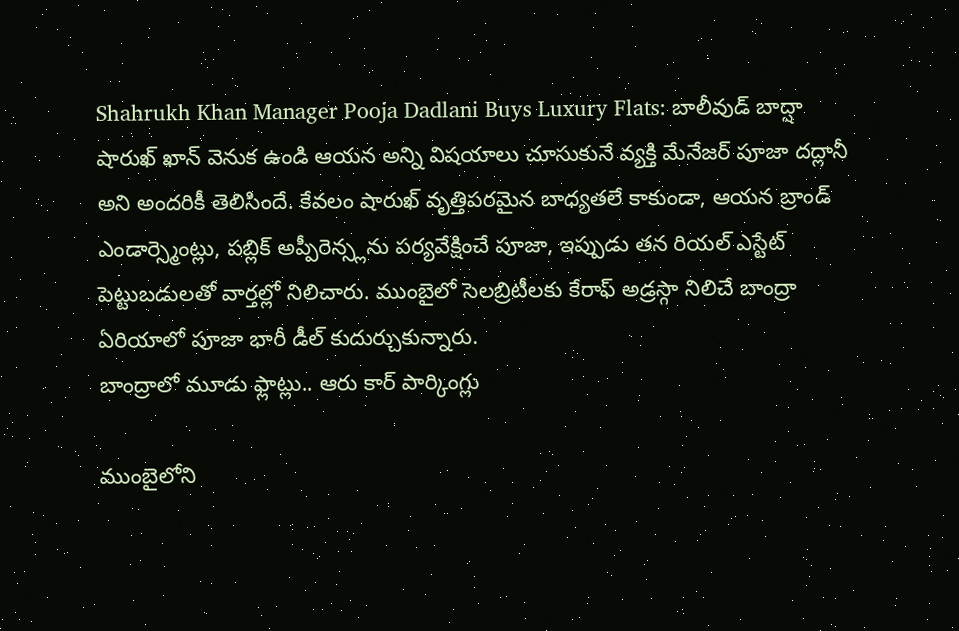Shahrukh Khan Manager Pooja Dadlani Buys Luxury Flats: బాలీవుడ్ బాద్షా షారుఖ్ ఖాన్ వెనుక ఉండి ఆయన అన్ని విషయాలు చూసుకునే వ్యక్తి మేనేజర్ పూజా దద్లానీ అని అందరికీ తెలిసిందే. కేవలం షారుఖ్ వృత్తిపరమైన బాధ్యతలే కాకుండా, ఆయన బ్రాండ్ ఎండార్స్మెంట్లు, పబ్లిక్ అప్పీరెన్స్లను పర్యవేక్షించే పూజా, ఇప్పుడు తన రియల్ ఎస్టేట్ పెట్టుబడులతో వార్తల్లో నిలిచారు. ముంబైలో సెలబ్రిటీలకు కేరాఫ్ అడ్రస్గా నిలిచే బాంద్రా ఏరియాలో పూజా భారీ డీల్ కుదుర్చుకున్నారు.
బాంద్రాలో మూడు ఫ్లాట్లు.. ఆరు కార్ పార్కింగ్లు

ముంబైలోని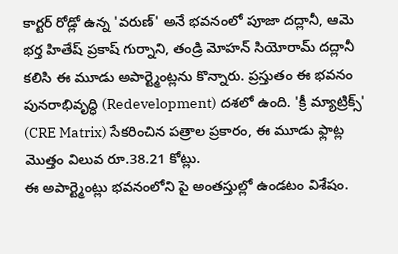కార్టర్ రోడ్లో ఉన్న 'వరుణ్' అనే భవనంలో పూజా దద్లానీ, ఆమె భర్త హితేష్ ప్రకాష్ గుర్నాని, తండ్రి మోహన్ సియోరామ్ దద్లానీ కలిసి ఈ మూడు అపార్ట్మెంట్లను కొన్నారు. ప్రస్తుతం ఈ భవనం పునరాభివృద్ధి (Redevelopment) దశలో ఉంది. 'క్రీ మ్యాట్రిక్స్' (CRE Matrix) సేకరించిన పత్రాల ప్రకారం, ఈ మూడు ఫ్లాట్ల మొత్తం విలువ రూ.38.21 కోట్లు.
ఈ అపార్ట్మెంట్లు భవనంలోని పై అంతస్తుల్లో ఉండటం విశేషం.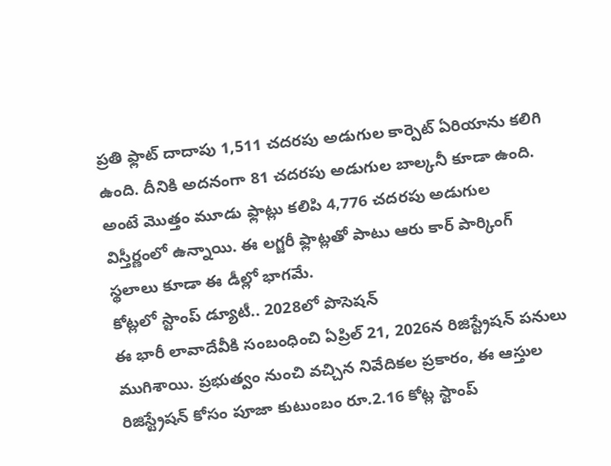ప్రతి ఫ్లాట్ దాదాపు 1,511 చదరపు అడుగుల కార్పెట్ ఏరియాను కలిగి ఉంది. దీనికి అదనంగా 81 చదరపు అడుగుల బాల్కనీ కూడా ఉంది. అంటే మొత్తం మూడు ఫ్లాట్లు కలిపి 4,776 చదరపు అడుగుల విస్తీర్ణంలో ఉన్నాయి. ఈ లగ్జరీ ఫ్లాట్లతో పాటు ఆరు కార్ పార్కింగ్ స్థలాలు కూడా ఈ డీల్లో భాగమే.
కోట్లలో స్టాంప్ డ్యూటీ.. 2028లో పొసెషన్
ఈ భారీ లావాదేవీకి సంబంధించి ఏప్రిల్ 21, 2026న రిజిస్ట్రేషన్ పనులు ముగిశాయి. ప్రభుత్వం నుంచి వచ్చిన నివేదికల ప్రకారం, ఈ ఆస్తుల రిజిస్ట్రేషన్ కోసం పూజా కుటుంబం రూ.2.16 కోట్ల స్టాంప్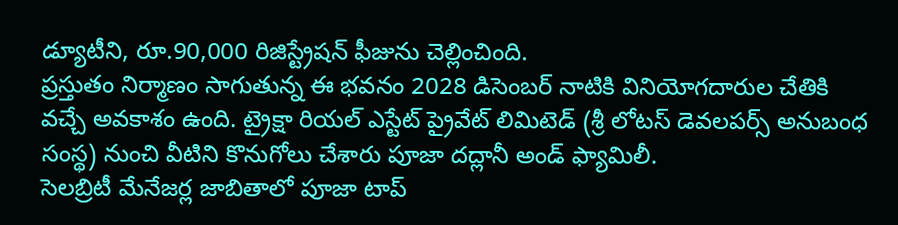డ్యూటీని, రూ.90,000 రిజిస్ట్రేషన్ ఫీజును చెల్లించింది.
ప్రస్తుతం నిర్మాణం సాగుతున్న ఈ భవనం 2028 డిసెంబర్ నాటికి వినియోగదారుల చేతికి వచ్చే అవకాశం ఉంది. ట్రైక్షా రియల్ ఎస్టేట్ ప్రైవేట్ లిమిటెడ్ (శ్రీ లోటస్ డెవలపర్స్ అనుబంధ సంస్థ) నుంచి వీటిని కొనుగోలు చేశారు పూజా దద్లానీ అండ్ ఫ్యామిలీ.
సెలబ్రిటీ మేనేజర్ల జాబితాలో పూజా టాప్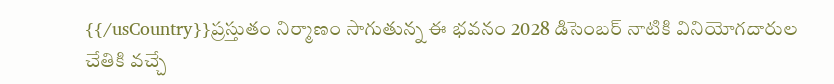{{/usCountry}}ప్రస్తుతం నిర్మాణం సాగుతున్న ఈ భవనం 2028 డిసెంబర్ నాటికి వినియోగదారుల చేతికి వచ్చే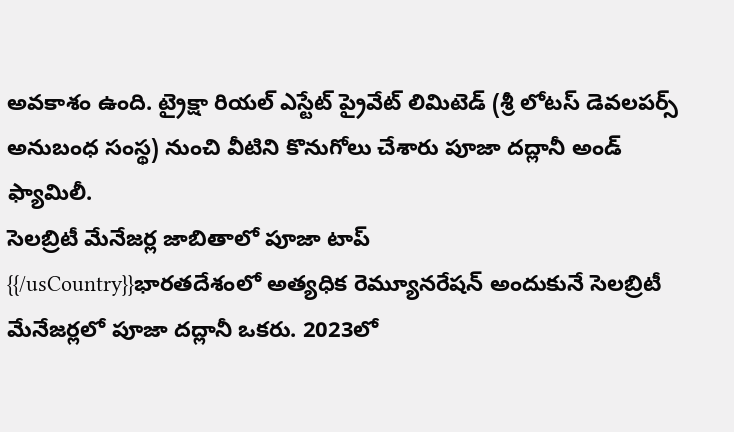అవకాశం ఉంది. ట్రైక్షా రియల్ ఎస్టేట్ ప్రైవేట్ లిమిటెడ్ (శ్రీ లోటస్ డెవలపర్స్ అనుబంధ సంస్థ) నుంచి వీటిని కొనుగోలు చేశారు పూజా దద్లానీ అండ్ ఫ్యామిలీ.
సెలబ్రిటీ మేనేజర్ల జాబితాలో పూజా టాప్
{{/usCountry}}భారతదేశంలో అత్యధిక రెమ్యూనరేషన్ అందుకునే సెలబ్రిటీ మేనేజర్లలో పూజా దద్లానీ ఒకరు. 2023లో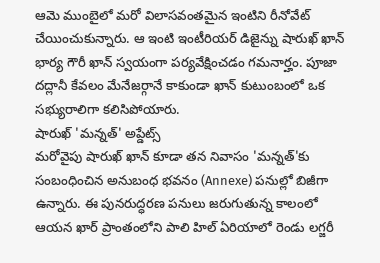ఆమె ముంబైలో మరో విలాసవంతమైన ఇంటిని రీనోవేట్ చేయించుకున్నారు. ఆ ఇంటి ఇంటీరియర్ డిజైన్ను షారుఖ్ ఖాన్ భార్య గౌరీ ఖాన్ స్వయంగా పర్యవేక్షించడం గమనార్హం. పూజా దద్లానీ కేవలం మేనేజర్గానే కాకుండా ఖాన్ కుటుంబంలో ఒక సభ్యురాలిగా కలిసిపోయారు.
షారుఖ్ 'మన్నత్' అప్డేట్స్
మరోవైపు షారుఖ్ ఖాన్ కూడా తన నివాసం 'మన్నత్'కు సంబంధించిన అనుబంధ భవనం (Annexe) పనుల్లో బిజీగా ఉన్నారు. ఈ పునరుద్ధరణ పనులు జరుగుతున్న కాలంలో ఆయన ఖార్ ప్రాంతంలోని పాలి హిల్ ఏరియాలో రెండు లగ్జరీ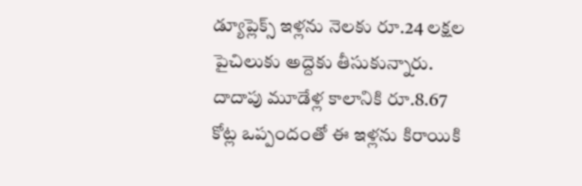డ్యూప్లెక్స్ ఇళ్లను నెలకు రూ.24 లక్షల పైచిలుకు అద్దెకు తీసుకున్నారు. దాదాపు మూడేళ్ల కాలానికి రూ.8.67 కోట్ల ఒప్పందంతో ఈ ఇళ్లను కిరాయికి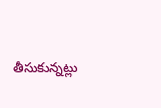తీసుకున్నట్లు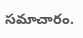సమాచారం.